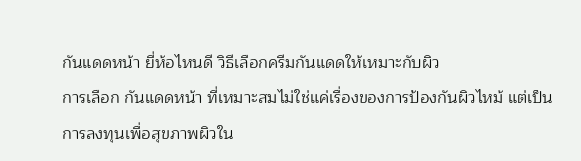กันแดดหน้า ยี่ห้อไหนดี วิธีเลือกครีมกันแดดให้เหมาะกับผิว
การเลือก กันแดดหน้า ที่เหมาะสมไม่ใช่แค่เรื่องของการป้องกันผิวไหม้ แต่เป็นการลงทุนเพื่อสุขภาพผิวใน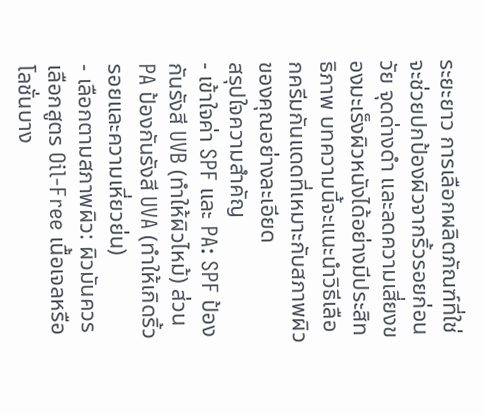ระยะยาว การเลือกผลิตภัณฑ์ที่ใช่จะช่วยปกป้องผิวจากริ้วรอยก่อนวัย จุดด่างดำ และลดความเสี่ยงของมะเร็งผิวหนังได้อย่างมีประสิทธิภาพ บทความนี้จะแนะนำวิธีเลือกครีมกันแดดที่เหมาะกับสภาพผิวของคุณอย่างละเอียด
สรุปใจความสำคัญ
- เข้าใจค่า SPF และ PA: SPF ป้องกันรังสี UVB (ทำให้ผิวไหม้) ส่วน PA ป้องกันรังสี UVA (ทำให้เกิดริ้วรอยและความเหี่ยวย่น)
- เลือกตามสภาพผิว: ผิวมันควรเลือกสูตร Oil-Free เนื้อเจลหรือโลชั่นบาง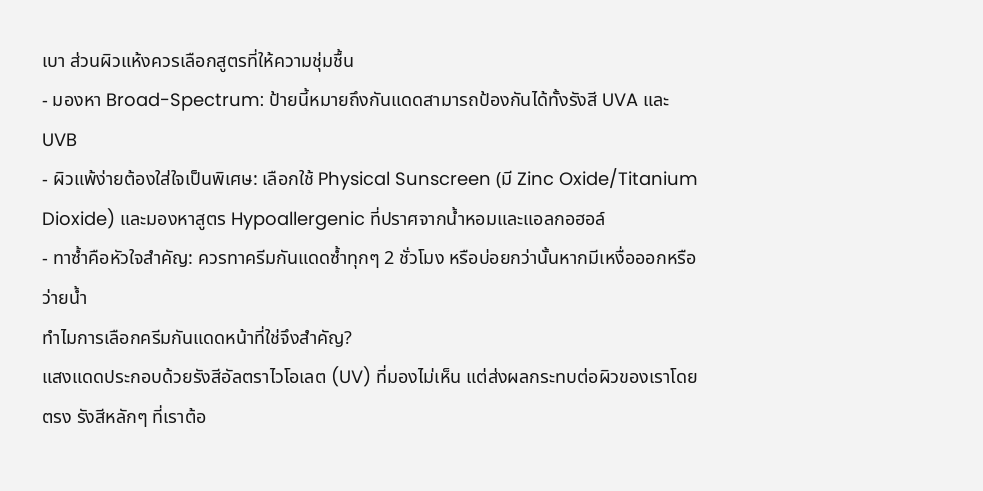เบา ส่วนผิวแห้งควรเลือกสูตรที่ให้ความชุ่มชื้น
- มองหา Broad-Spectrum: ป้ายนี้หมายถึงกันแดดสามารถป้องกันได้ทั้งรังสี UVA และ UVB
- ผิวแพ้ง่ายต้องใส่ใจเป็นพิเศษ: เลือกใช้ Physical Sunscreen (มี Zinc Oxide/Titanium Dioxide) และมองหาสูตร Hypoallergenic ที่ปราศจากน้ำหอมและแอลกอฮอล์
- ทาซ้ำคือหัวใจสำคัญ: ควรทาครีมกันแดดซ้ำทุกๆ 2 ชั่วโมง หรือบ่อยกว่านั้นหากมีเหงื่อออกหรือว่ายน้ำ
ทำไมการเลือกครีมกันแดดหน้าที่ใช่จึงสำคัญ?
แสงแดดประกอบด้วยรังสีอัลตราไวโอเลต (UV) ที่มองไม่เห็น แต่ส่งผลกระทบต่อผิวของเราโดยตรง รังสีหลักๆ ที่เราต้อ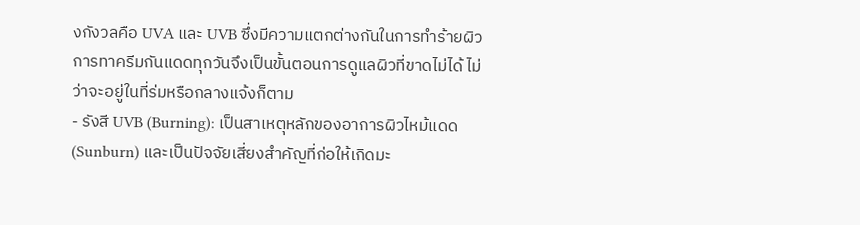งกังวลคือ UVA และ UVB ซึ่งมีความแตกต่างกันในการทำร้ายผิว การทาครีมกันแดดทุกวันจึงเป็นขั้นตอนการดูแลผิวที่ขาดไม่ได้ ไม่ว่าจะอยู่ในที่ร่มหรือกลางแจ้งก็ตาม
- รังสี UVB (Burning): เป็นสาเหตุหลักของอาการผิวไหม้แดด (Sunburn) และเป็นปัจจัยเสี่ยงสำคัญที่ก่อให้เกิดมะ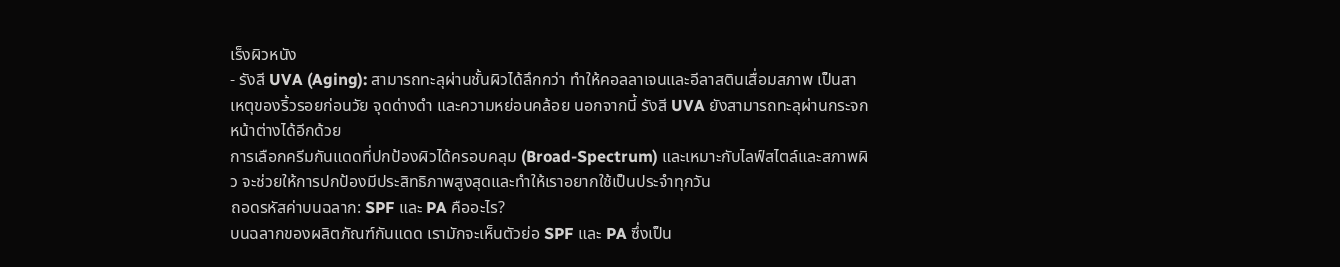เร็งผิวหนัง
- รังสี UVA (Aging): สามารถทะลุผ่านชั้นผิวได้ลึกกว่า ทำให้คอลลาเจนและอีลาสตินเสื่อมสภาพ เป็นสาเหตุของริ้วรอยก่อนวัย จุดด่างดำ และความหย่อนคล้อย นอกจากนี้ รังสี UVA ยังสามารถทะลุผ่านกระจกหน้าต่างได้อีกด้วย
การเลือกครีมกันแดดที่ปกป้องผิวได้ครอบคลุม (Broad-Spectrum) และเหมาะกับไลฟ์สไตล์และสภาพผิว จะช่วยให้การปกป้องมีประสิทธิภาพสูงสุดและทำให้เราอยากใช้เป็นประจำทุกวัน
ถอดรหัสค่าบนฉลาก: SPF และ PA คืออะไร?
บนฉลากของผลิตภัณฑ์กันแดด เรามักจะเห็นตัวย่อ SPF และ PA ซึ่งเป็น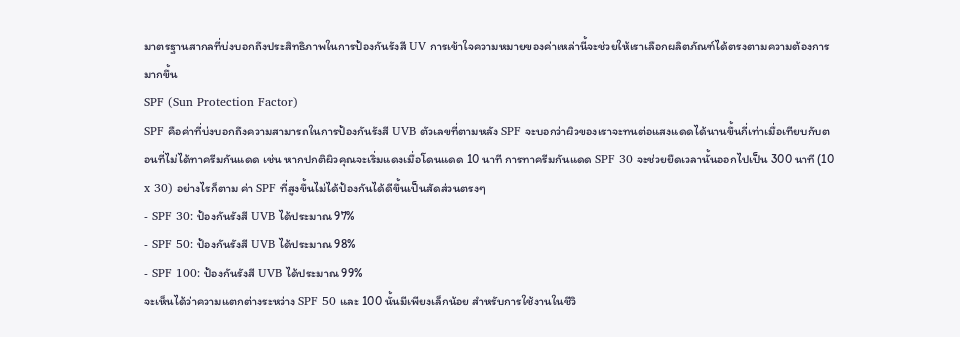มาตรฐานสากลที่บ่งบอกถึงประสิทธิภาพในการป้องกันรังสี UV การเข้าใจความหมายของค่าเหล่านี้จะช่วยให้เราเลือกผลิตภัณฑ์ได้ตรงตามความต้องการมากขึ้น
SPF (Sun Protection Factor)
SPF คือค่าที่บ่งบอกถึงความสามารถในการป้องกันรังสี UVB ตัวเลขที่ตามหลัง SPF จะบอกว่าผิวของเราจะทนต่อแสงแดดได้นานขึ้นกี่เท่าเมื่อเทียบกับตอนที่ไม่ได้ทาครีมกันแดด เช่น หากปกติผิวคุณจะเริ่มแดงเมื่อโดนแดด 10 นาที การทาครีมกันแดด SPF 30 จะช่วยยืดเวลานั้นออกไปเป็น 300 นาที (10 x 30) อย่างไรก็ตาม ค่า SPF ที่สูงขึ้นไม่ได้ป้องกันได้ดีขึ้นเป็นสัดส่วนตรงๆ
- SPF 30: ป้องกันรังสี UVB ได้ประมาณ 97%
- SPF 50: ป้องกันรังสี UVB ได้ประมาณ 98%
- SPF 100: ป้องกันรังสี UVB ได้ประมาณ 99%
จะเห็นได้ว่าความแตกต่างระหว่าง SPF 50 และ 100 นั้นมีเพียงเล็กน้อย สำหรับการใช้งานในชีวิ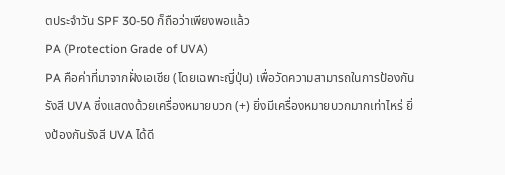ตประจำวัน SPF 30-50 ก็ถือว่าเพียงพอแล้ว
PA (Protection Grade of UVA)
PA คือค่าที่มาจากฝั่งเอเชีย (โดยเฉพาะญี่ปุ่น) เพื่อวัดความสามารถในการป้องกันรังสี UVA ซึ่งแสดงด้วยเครื่องหมายบวก (+) ยิ่งมีเครื่องหมายบวกมากเท่าไหร่ ยิ่งป้องกันรังสี UVA ได้ดี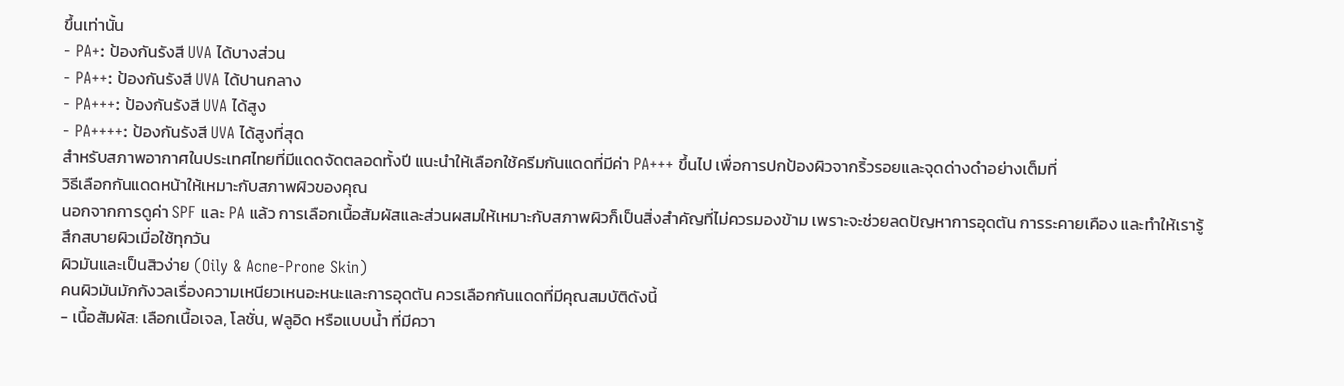ขึ้นเท่านั้น
- PA+: ป้องกันรังสี UVA ได้บางส่วน
- PA++: ป้องกันรังสี UVA ได้ปานกลาง
- PA+++: ป้องกันรังสี UVA ได้สูง
- PA++++: ป้องกันรังสี UVA ได้สูงที่สุด
สำหรับสภาพอากาศในประเทศไทยที่มีแดดจัดตลอดทั้งปี แนะนำให้เลือกใช้ครีมกันแดดที่มีค่า PA+++ ขึ้นไป เพื่อการปกป้องผิวจากริ้วรอยและจุดด่างดำอย่างเต็มที่
วิธีเลือกกันแดดหน้าให้เหมาะกับสภาพผิวของคุณ
นอกจากการดูค่า SPF และ PA แล้ว การเลือกเนื้อสัมผัสและส่วนผสมให้เหมาะกับสภาพผิวก็เป็นสิ่งสำคัญที่ไม่ควรมองข้าม เพราะจะช่วยลดปัญหาการอุดตัน การระคายเคือง และทำให้เรารู้สึกสบายผิวเมื่อใช้ทุกวัน
ผิวมันและเป็นสิวง่าย (Oily & Acne-Prone Skin)
คนผิวมันมักกังวลเรื่องความเหนียวเหนอะหนะและการอุดตัน ควรเลือกกันแดดที่มีคุณสมบัติดังนี้
- เนื้อสัมผัส: เลือกเนื้อเจล, โลชั่น, ฟลูอิด หรือแบบน้ำ ที่มีควา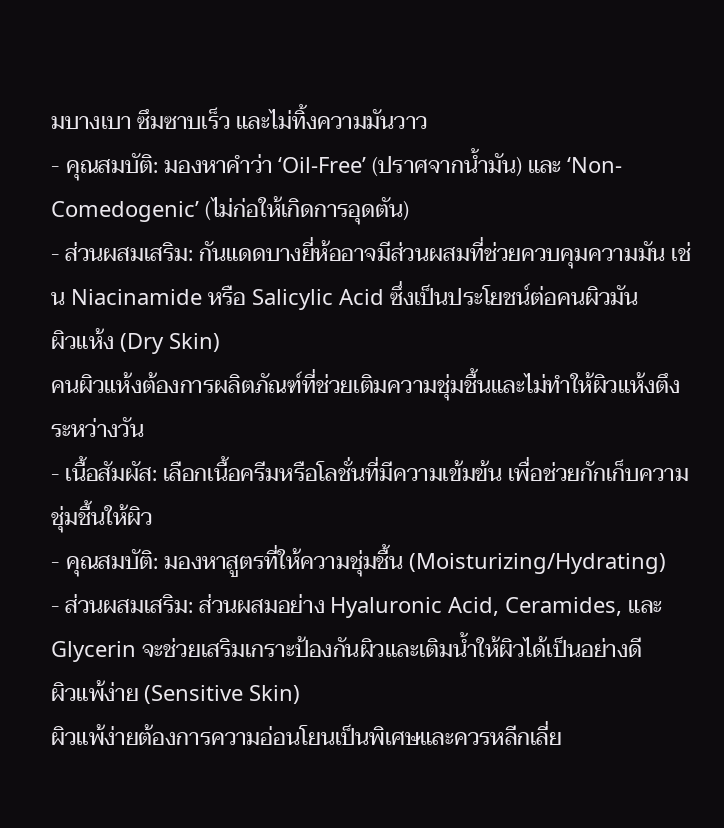มบางเบา ซึมซาบเร็ว และไม่ทิ้งความมันวาว
- คุณสมบัติ: มองหาคำว่า ‘Oil-Free’ (ปราศจากน้ำมัน) และ ‘Non-Comedogenic’ (ไม่ก่อให้เกิดการอุดตัน)
- ส่วนผสมเสริม: กันแดดบางยี่ห้ออาจมีส่วนผสมที่ช่วยควบคุมความมัน เช่น Niacinamide หรือ Salicylic Acid ซึ่งเป็นประโยชน์ต่อคนผิวมัน
ผิวแห้ง (Dry Skin)
คนผิวแห้งต้องการผลิตภัณฑ์ที่ช่วยเติมความชุ่มชื้นและไม่ทำให้ผิวแห้งตึงระหว่างวัน
- เนื้อสัมผัส: เลือกเนื้อครีมหรือโลชั่นที่มีความเข้มข้น เพื่อช่วยกักเก็บความชุ่มชื้นให้ผิว
- คุณสมบัติ: มองหาสูตรที่ให้ความชุ่มชื้น (Moisturizing/Hydrating)
- ส่วนผสมเสริม: ส่วนผสมอย่าง Hyaluronic Acid, Ceramides, และ Glycerin จะช่วยเสริมเกราะป้องกันผิวและเติมน้ำให้ผิวได้เป็นอย่างดี
ผิวแพ้ง่าย (Sensitive Skin)
ผิวแพ้ง่ายต้องการความอ่อนโยนเป็นพิเศษและควรหลีกเลี่ย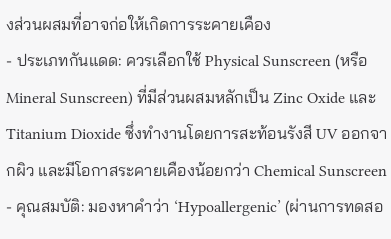งส่วนผสมที่อาจก่อให้เกิดการระคายเคือง
- ประเภทกันแดด: ควรเลือกใช้ Physical Sunscreen (หรือ Mineral Sunscreen) ที่มีส่วนผสมหลักเป็น Zinc Oxide และ Titanium Dioxide ซึ่งทำงานโดยการสะท้อนรังสี UV ออกจากผิว และมีโอกาสระคายเคืองน้อยกว่า Chemical Sunscreen
- คุณสมบัติ: มองหาคำว่า ‘Hypoallergenic’ (ผ่านการทดสอ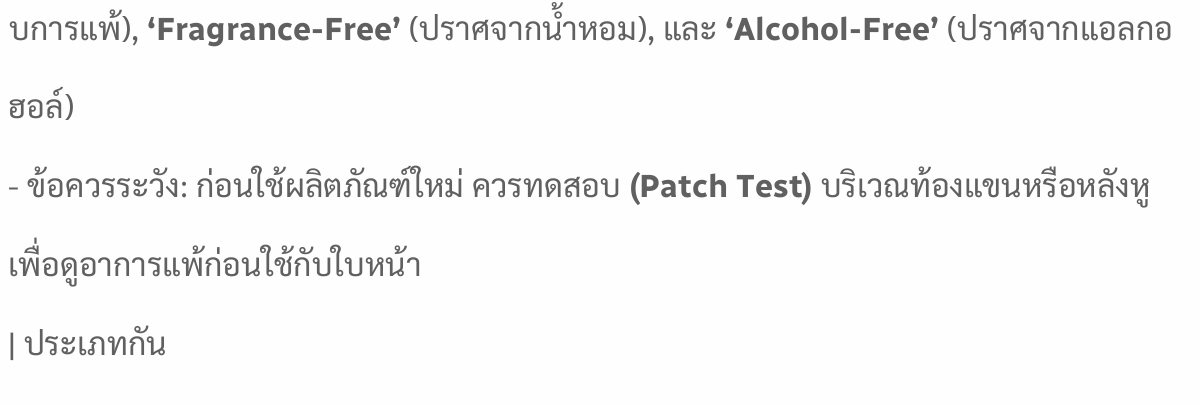บการแพ้), ‘Fragrance-Free’ (ปราศจากน้ำหอม), และ ‘Alcohol-Free’ (ปราศจากแอลกอฮอล์)
- ข้อควรระวัง: ก่อนใช้ผลิตภัณฑ์ใหม่ ควรทดสอบ (Patch Test) บริเวณท้องแขนหรือหลังหูเพื่อดูอาการแพ้ก่อนใช้กับใบหน้า
| ประเภทกัน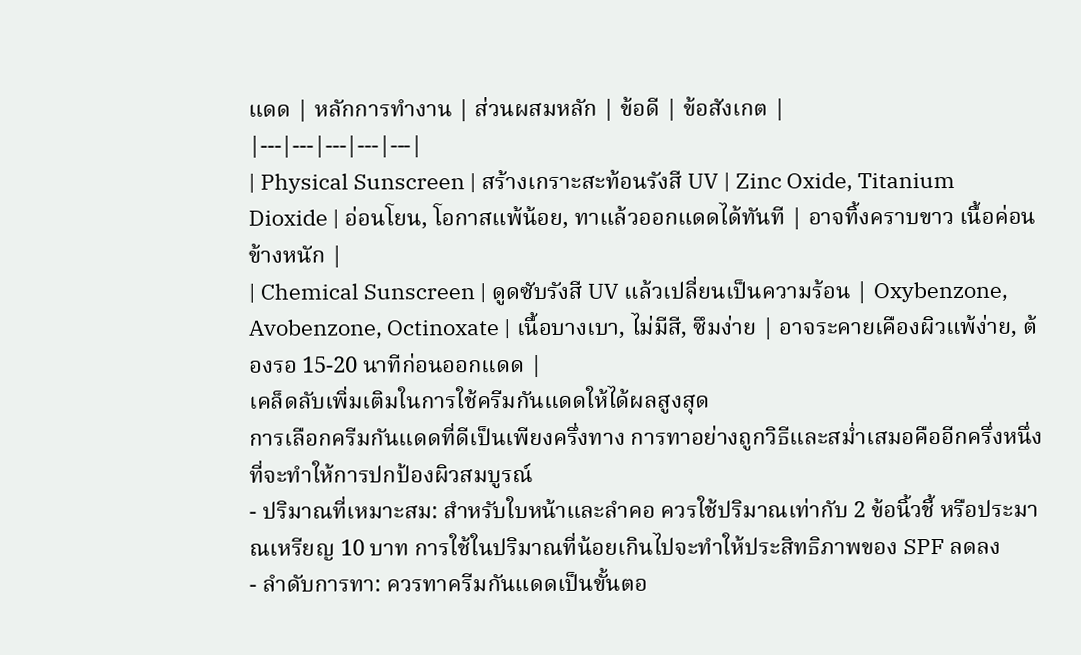แดด | หลักการทำงาน | ส่วนผสมหลัก | ข้อดี | ข้อสังเกต |
|---|---|---|---|---|
| Physical Sunscreen | สร้างเกราะสะท้อนรังสี UV | Zinc Oxide, Titanium Dioxide | อ่อนโยน, โอกาสแพ้น้อย, ทาแล้วออกแดดได้ทันที | อาจทิ้งคราบขาว เนื้อค่อนข้างหนัก |
| Chemical Sunscreen | ดูดซับรังสี UV แล้วเปลี่ยนเป็นความร้อน | Oxybenzone, Avobenzone, Octinoxate | เนื้อบางเบา, ไม่มีสี, ซึมง่าย | อาจระคายเคืองผิวแพ้ง่าย, ต้องรอ 15-20 นาทีก่อนออกแดด |
เคล็ดลับเพิ่มเติมในการใช้ครีมกันแดดให้ได้ผลสูงสุด
การเลือกครีมกันแดดที่ดีเป็นเพียงครึ่งทาง การทาอย่างถูกวิธีและสม่ำเสมอคืออีกครึ่งหนึ่งที่จะทำให้การปกป้องผิวสมบูรณ์
- ปริมาณที่เหมาะสม: สำหรับใบหน้าและลำคอ ควรใช้ปริมาณเท่ากับ 2 ข้อนิ้วชี้ หรือประมาณเหรียญ 10 บาท การใช้ในปริมาณที่น้อยเกินไปจะทำให้ประสิทธิภาพของ SPF ลดลง
- ลำดับการทา: ควรทาครีมกันแดดเป็นขั้นตอ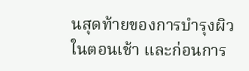นสุดท้ายของการบำรุงผิวในตอนเช้า และก่อนการ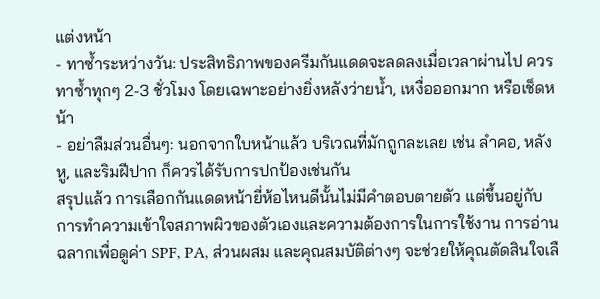แต่งหน้า
- ทาซ้ำระหว่างวัน: ประสิทธิภาพของครีมกันแดดจะลดลงเมื่อเวลาผ่านไป ควรทาซ้ำทุกๆ 2-3 ชั่วโมง โดยเฉพาะอย่างยิ่งหลังว่ายน้ำ, เหงื่อออกมาก หรือเช็ดหน้า
- อย่าลืมส่วนอื่นๆ: นอกจากใบหน้าแล้ว บริเวณที่มักถูกละเลย เช่น ลำคอ, หลังหู, และริมฝีปาก ก็ควรได้รับการปกป้องเช่นกัน
สรุปแล้ว การเลือกกันแดดหน้ายี่ห้อไหนดีนั้นไม่มีคำตอบตายตัว แต่ขึ้นอยู่กับการทำความเข้าใจสภาพผิวของตัวเองและความต้องการในการใช้งาน การอ่านฉลากเพื่อดูค่า SPF, PA, ส่วนผสม และคุณสมบัติต่างๆ จะช่วยให้คุณตัดสินใจเลื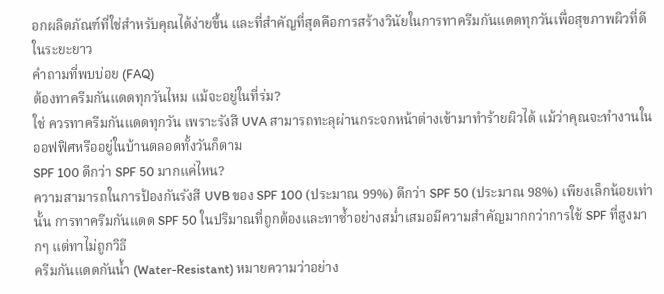อกผลิตภัณฑ์ที่ใช่สำหรับคุณได้ง่ายขึ้น และที่สำคัญที่สุดคือการสร้างวินัยในการทาครีมกันแดดทุกวันเพื่อสุขภาพผิวที่ดีในระยะยาว
คำถามที่พบบ่อย (FAQ)
ต้องทาครีมกันแดดทุกวันไหม แม้จะอยู่ในที่ร่ม?
ใช่ ควรทาครีมกันแดดทุกวัน เพราะรังสี UVA สามารถทะลุผ่านกระจกหน้าต่างเข้ามาทำร้ายผิวได้ แม้ว่าคุณจะทำงานในออฟฟิศหรืออยู่ในบ้านตลอดทั้งวันก็ตาม
SPF 100 ดีกว่า SPF 50 มากแค่ไหน?
ความสามารถในการป้องกันรังสี UVB ของ SPF 100 (ประมาณ 99%) ดีกว่า SPF 50 (ประมาณ 98%) เพียงเล็กน้อยเท่านั้น การทาครีมกันแดด SPF 50 ในปริมาณที่ถูกต้องและทาซ้ำอย่างสม่ำเสมอมีความสำคัญมากกว่าการใช้ SPF ที่สูงมากๆ แต่ทาไม่ถูกวิธี
ครีมกันแดดกันน้ำ (Water-Resistant) หมายความว่าอย่าง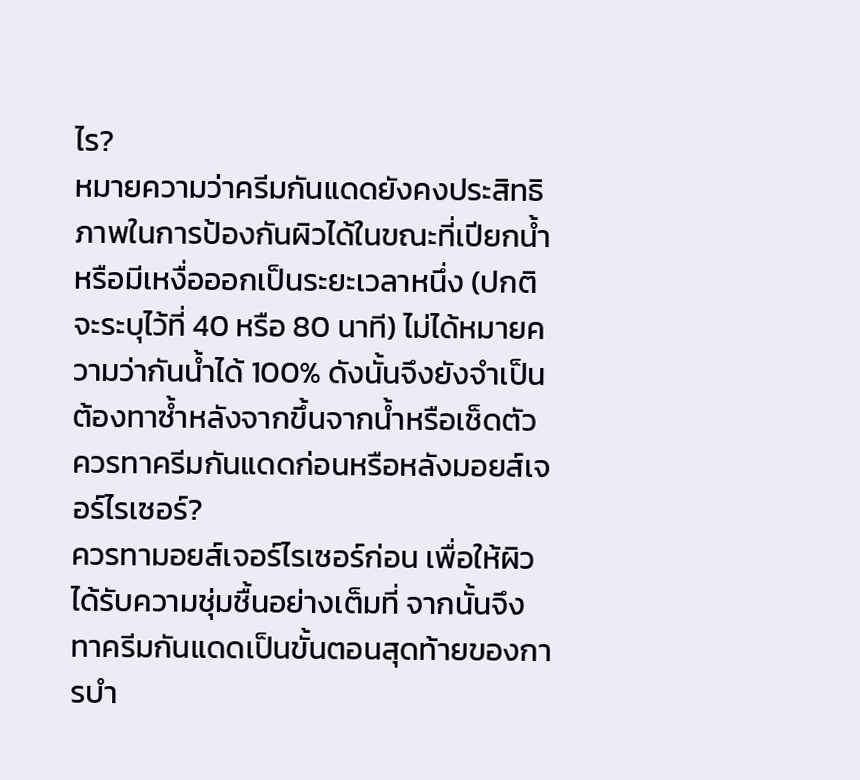ไร?
หมายความว่าครีมกันแดดยังคงประสิทธิภาพในการป้องกันผิวได้ในขณะที่เปียกน้ำหรือมีเหงื่อออกเป็นระยะเวลาหนึ่ง (ปกติจะระบุไว้ที่ 40 หรือ 80 นาที) ไม่ได้หมายความว่ากันน้ำได้ 100% ดังนั้นจึงยังจำเป็นต้องทาซ้ำหลังจากขึ้นจากน้ำหรือเช็ดตัว
ควรทาครีมกันแดดก่อนหรือหลังมอยส์เจอร์ไรเซอร์?
ควรทามอยส์เจอร์ไรเซอร์ก่อน เพื่อให้ผิวได้รับความชุ่มชื้นอย่างเต็มที่ จากนั้นจึงทาครีมกันแดดเป็นขั้นตอนสุดท้ายของการบำ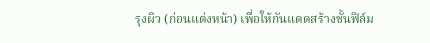รุงผิว (ก่อนแต่งหน้า) เพื่อให้กันแดดสร้างชั้นฟิล์ม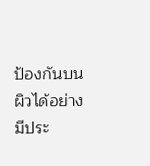ป้องกันบนผิวได้อย่างมีประ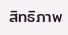สิทธิภาพ